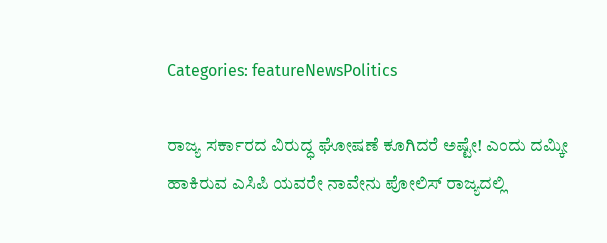Categories: featureNewsPolitics

ರಾಜ್ಯ ಸರ್ಕಾರದ ವಿರುದ್ಧ ಘೋಷಣೆ ಕೂಗಿದರೆ ಅಷ್ಟೇ! ಎಂದು ದಮ್ಕೀ ಹಾಕಿರುವ ಎಸಿಪಿ ಯವರೇ ನಾವೇನು ಪೋಲಿಸ್ ರಾಜ್ಯದಲ್ಲಿ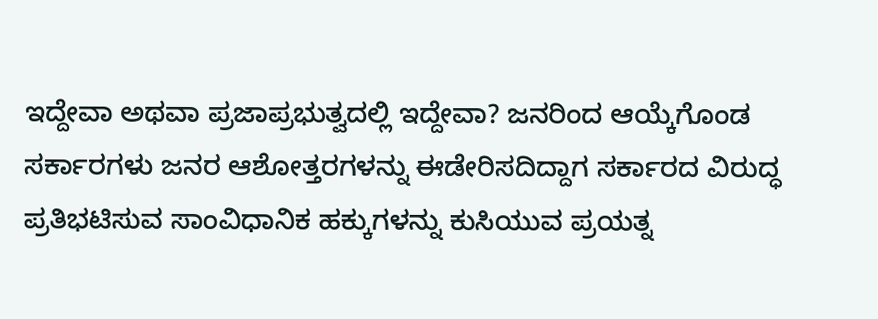ಇದ್ದೇವಾ ಅಥವಾ ಪ್ರಜಾಪ್ರಭುತ್ವದಲ್ಲಿ ಇದ್ದೇವಾ? ಜನರಿಂದ ಆಯ್ಕೆಗೊಂಡ ಸರ್ಕಾರಗಳು ಜನರ ಆಶೋತ್ತರಗಳನ್ನು ಈಡೇರಿಸದಿದ್ದಾಗ ಸರ್ಕಾರದ ವಿರುದ್ಧ ಪ್ರತಿಭಟಿಸುವ ಸಾಂವಿಧಾನಿಕ ಹಕ್ಕುಗಳನ್ನು ಕುಸಿಯುವ ಪ್ರಯತ್ನ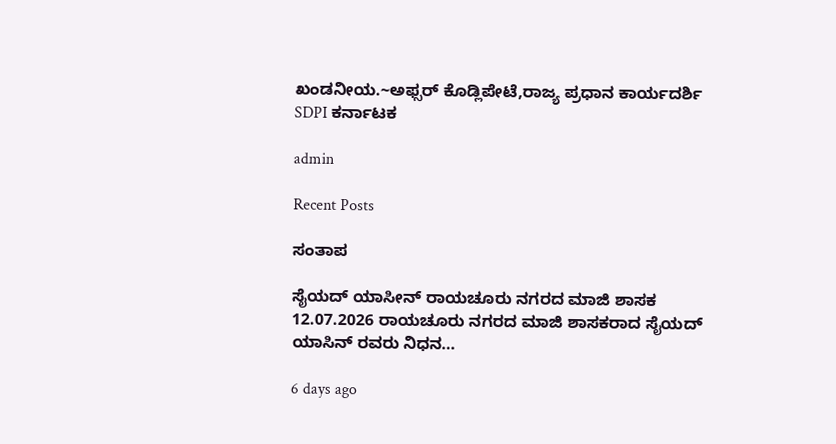ಖಂಡನೀಯ.~ಅಫ್ಸರ್ ಕೊಡ್ಲಿಪೇಟೆ,ರಾಜ್ಯ ಪ್ರಧಾನ ಕಾರ್ಯದರ್ಶಿ SDPI ಕರ್ನಾಟಕ

admin

Recent Posts

ಸಂತಾಪ

ಸೈಯದ್ ಯಾಸೀನ್ ರಾಯಚೂರು ನಗರದ ಮಾಜಿ ಶಾಸಕ 12.07.2026 ರಾಯಚೂರು ನಗರದ ಮಾಜಿ ಶಾಸಕರಾದ ಸೈಯದ್ ಯಾಸಿನ್ ರವರು ನಿಧನ…

6 days ago